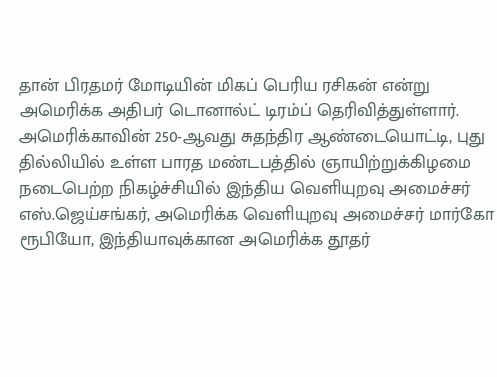தான் பிரதமர் மோடியின் மிகப் பெரிய ரசிகன் என்று அமெரிக்க அதிபர் டொனால்ட் டிரம்ப் தெரிவித்துள்ளார்.
அமெரிக்காவின் 250-ஆவது சுதந்திர ஆண்டையொட்டி, புது தில்லியில் உள்ள பாரத மண்டபத்தில் ஞாயிற்றுக்கிழமை நடைபெற்ற நிகழ்ச்சியில் இந்திய வெளியுறவு அமைச்சர் எஸ்.ஜெய்சங்கர், அமெரிக்க வெளியுறவு அமைச்சர் மார்கோ ரூபியோ, இந்தியாவுக்கான அமெரிக்க தூதர்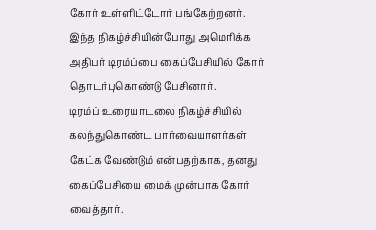கோர் உள்ளிட்டோர் பங்கேற்றனர்.
இந்த நிகழ்ச்சியின்போது அமெரிக்க அதிபர் டிரம்ப்பை கைப்பேசியில் கோர் தொடர்புகொண்டு பேசினார்.
டிரம்ப் உரையாடலை நிகழ்ச்சியில் கலந்துகொண்ட பார்வையாளர்கள் கேட்க வேண்டும் என்பதற்காக, தனது கைப்பேசியை மைக் முன்பாக கோர் வைத்தார்.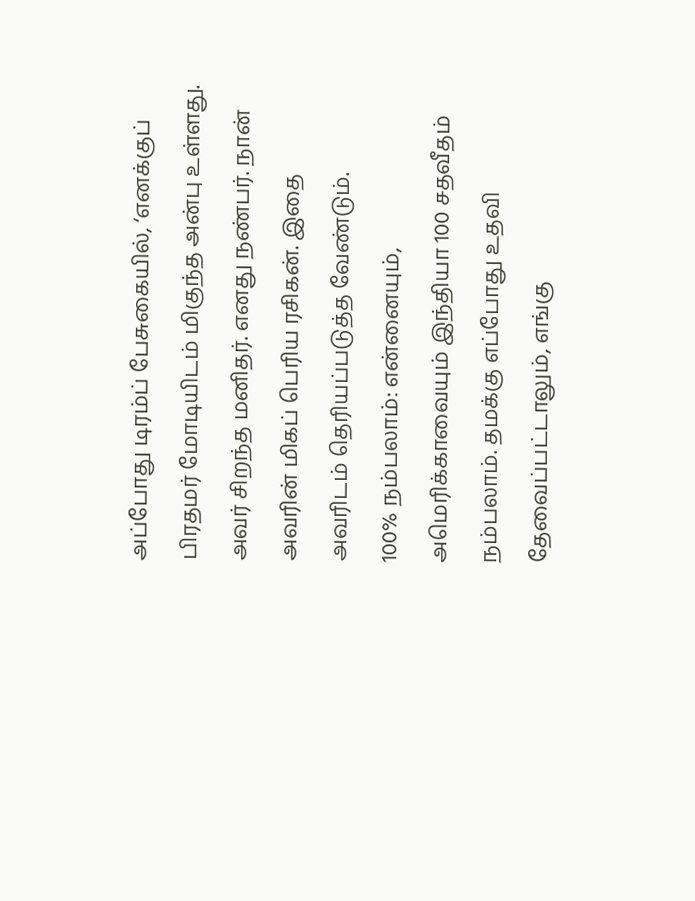அப்போது டிரம்ப் பேசுகையில், ‘எனக்குப் பிரதமர் மோடியிடம் மிகுந்த அன்பு உள்ளது. அவர் சிறந்த மனிதர். எனது நண்பர். நான் அவரின் மிகப் பெரிய ரசிகன். இதை அவரிடம் தெரியப்படுத்த வேண்டும்.
100% நம்பலாம்: என்னையும், அமெரிக்காவையும் இந்தியா 100 சதவீதம் நம்பலாம். தமக்கு எப்போது உதவி தேவைப்பட்டாலும், எங்கு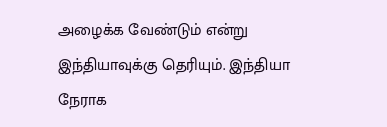அழைக்க வேண்டும் என்று இந்தியாவுக்கு தெரியும். இந்தியா நேராக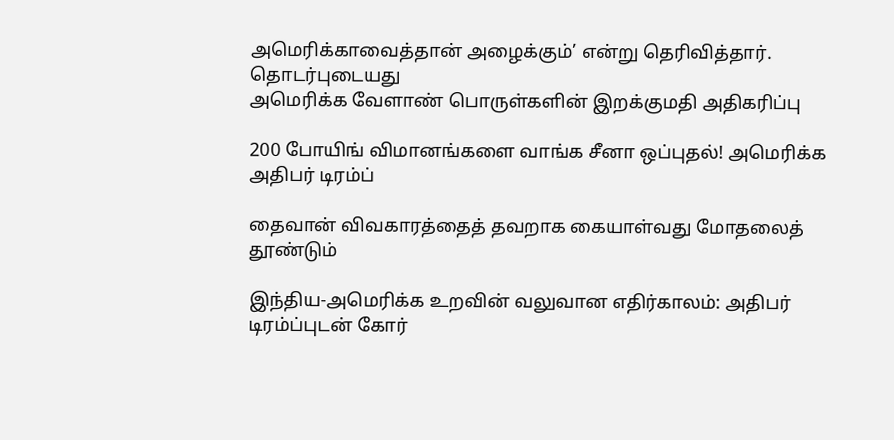அமெரிக்காவைத்தான் அழைக்கும்’ என்று தெரிவித்தார்.
தொடர்புடையது
அமெரிக்க வேளாண் பொருள்களின் இறக்குமதி அதிகரிப்பு

200 போயிங் விமானங்களை வாங்க சீனா ஒப்புதல்! அமெரிக்க அதிபர் டிரம்ப்

தைவான் விவகாரத்தைத் தவறாக கையாள்வது மோதலைத் தூண்டும்

இந்திய-அமெரிக்க உறவின் வலுவான எதிர்காலம்: அதிபர் டிரம்ப்புடன் கோர்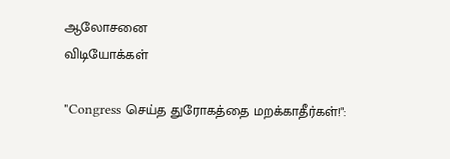ஆலோசனை
விடியோக்கள்

"Congress செய்த துரோகத்தை மறக்காதீர்கள்!":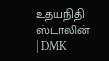உதயநிதி ஸ்டாலின் | DMK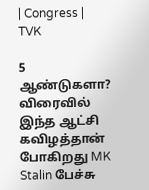| Congress | TVK

5 ஆண்டுகளா? விரைவில் இந்த ஆட்சி கவிழத்தான் போகிறது MK Stalin பேச்சு